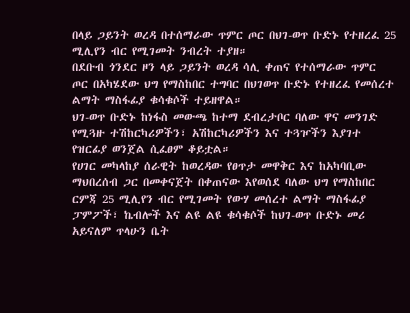በላይ ጋይንት ወረዳ በተሰማራው ጥምር ጦር በህገ-ወጥ ቡድኑ የተዘረፈ 25 ሚሊየን ብር የሚገመት ንብረት ተያዘ።
በደቡብ ጎንደር ዞን ላይ ጋይንት ወረዳ ሳሊ ቀጠና የተሰማራው ጥምር ጦር በአካሄደው ህግ የማስከበር ተግባር በህገወጥ ቡድኑ የተዘረፈ የመሰረተ ልማት ማስፋፊያ ቁሳቁሶች ተይዘዋል።
ህገ-ወጥ ቡድኑ ከነፋስ መውጫ ከተማ ደብረታቦር ባለው ዋና መንገድ የሚጓዙ ተሽከርካሪዎችን፣ አሽከርካሪዎችን እና ተጓዦችን እያገተ የዝርፊያ ወንጀል ሲፈፀም ቆይቷል።
የሀገር መካላከያ ሰራዊት ከወረዳው የፀጥታ መዋቅር እና ከአካባቢው ማህበረሰብ ጋር በመቀናጀት በቀጠናው እየወሰደ ባለው ህግ የማስከበር ርምጃ 25 ሚሊየን ብር የሚገመት የውሃ መሰረተ ልማት ማስፋፊያ ፓምፖች፣ ኬብሎች እና ልዩ ልዩ ቁሳቁሶች ከህገ-ወጥ ቡድኑ መሪ አይናለም ጥላሁን ቤት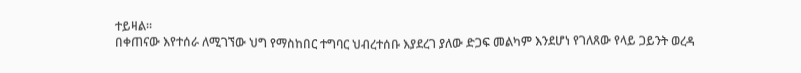ተይዛል።
በቀጠናው እየተሰራ ለሚገኘው ህግ የማስከበር ተግባር ህብረተሰቡ እያደረገ ያለው ድጋፍ መልካም እንደሆነ የገለጸው የላይ ጋይንት ወረዳ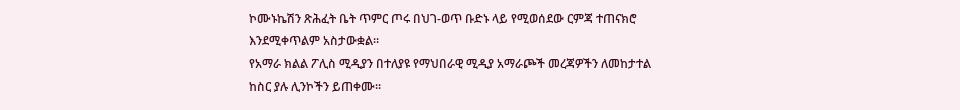ኮሙኑኬሽን ጽሕፈት ቤት ጥምር ጦሩ በህገ-ወጥ ቡድኑ ላይ የሚወሰደው ርምጃ ተጠናክሮ እንደሚቀጥልም አስታውቋል።
የአማራ ክልል ፖሊስ ሚዲያን በተለያዩ የማህበራዊ ሚዲያ አማራጮች መረጃዎችን ለመከታተል ከስር ያሉ ሊንኮችን ይጠቀሙ።